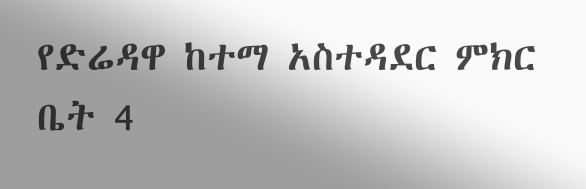የድሬዳዋ ከተማ አስተዳደር ምክር ቤት 4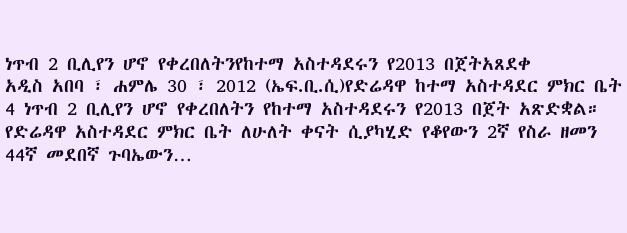ነጥብ 2 ቢሊየን ሆኖ የቀረበለትንየከተማ አስተዳደሩን የ2013 በጀትአጸደቀ
አዲስ አበባ ፣ ሐምሌ 30 ፣ 2012 (ኤፍ.ቢ.ሲ)የድሬዳዋ ከተማ አስተዳደር ምክር ቤት 4 ነጥብ 2 ቢሊየን ሆኖ የቀረበለትን የከተማ አስተዳደሩን የ2013 በጀት አጽድቋል።
የድሬዳዋ አስተዳደር ምክር ቤት ለሁለት ቀናት ሲያካሂድ የቆየውን 2ኛ የስራ ዘመን 44ኛ መደበኛ ጉባኤውን…